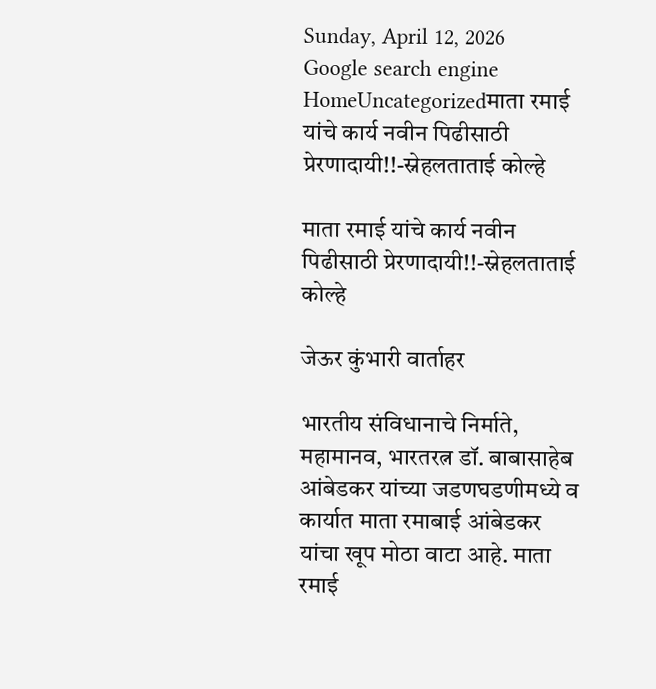Sunday, April 12, 2026
Google search engine
HomeUncategorizedमाता रमाई यांचे कार्य नवीन पिढीसाठी प्रेरणादायी!!-स्नेहलताताई कोल्हे

माता रमाई यांचे कार्य नवीन पिढीसाठी प्रेरणादायी!!-स्नेहलताताई कोल्हे

जेऊर कुंभारी वार्ताहर

भारतीय संविधानाचे निर्माते, महामानव, भारतरत्न डॉ. बाबासाहेब आंबेडकर यांच्या जडणघडणीमध्ये व कार्यात माता रमाबाई आंबेडकर यांचा खूप मोठा वाटा आहे. माता रमाई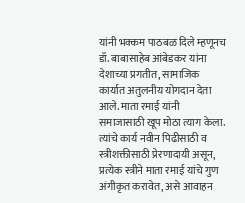यांनी भक्कम पाठबळ दिले म्हणूनच डॉ. बाबासाहेब आंबेडकर यांना देशाच्या प्रगतीत, सामाजिक कार्यात अतुलनीय योगदान देता आले. माता रमाई यांनी समाजासाठी खूप मोठा त्याग केला. त्यांचे कार्य नवीन पिढीसाठी व स्त्रीशक्तीसाठी प्रेरणादायी असून, प्रत्येक स्त्रीने माता रमाई यांचे गुण अंगीकृत करावेत, असे आवाहन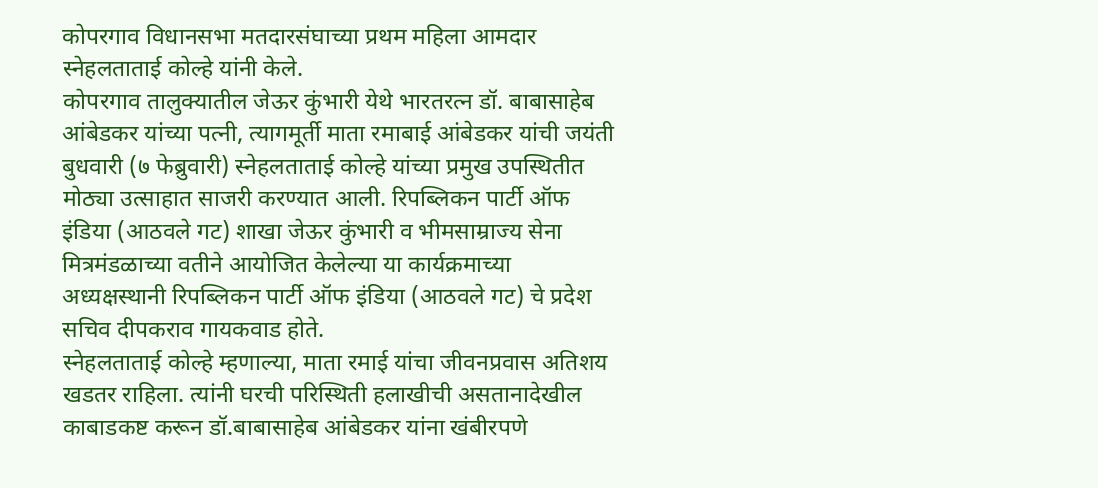कोपरगाव विधानसभा मतदारसंघाच्या प्रथम महिला आमदार स्नेहलताताई कोल्हे यांनी केले.
कोपरगाव तालुक्यातील जेऊर कुंभारी येथे भारतरत्न डॉ. बाबासाहेब आंबेडकर यांच्या पत्नी, त्यागमूर्ती माता रमाबाई आंबेडकर यांची जयंती बुधवारी (७ फेब्रुवारी) स्नेहलताताई कोल्हे यांच्या प्रमुख उपस्थितीत मोठ्या उत्साहात साजरी करण्यात आली. रिपब्लिकन पार्टी ऑफ इंडिया (आठवले गट) शाखा जेऊर कुंभारी व भीमसाम्राज्य सेना मित्रमंडळाच्या वतीने आयोजित केलेल्या या कार्यक्रमाच्या अध्यक्षस्थानी रिपब्लिकन पार्टी ऑफ इंडिया (आठवले गट) चे प्रदेश सचिव दीपकराव गायकवाड होते.
स्नेहलताताई कोल्हे म्हणाल्या, माता रमाई यांचा जीवनप्रवास अतिशय खडतर राहिला. त्यांनी घरची परिस्थिती हलाखीची असतानादेखील काबाडकष्ट करून डॉ.बाबासाहेब आंबेडकर यांना खंबीरपणे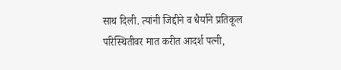साथ दिली. त्यांनी जिद्दीने व धैर्याने प्रतिकूल परिस्थितीवर मात करीत आदर्श पत्नी,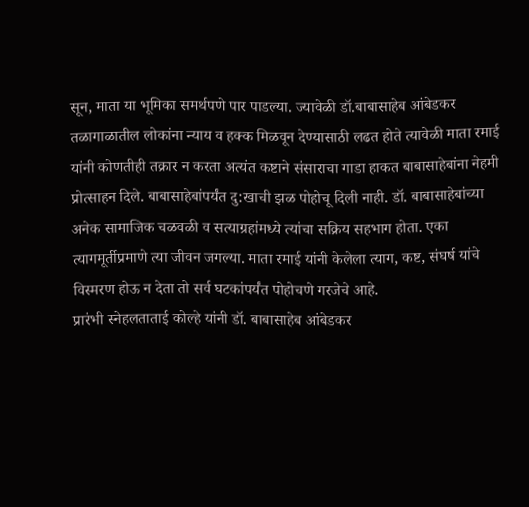सून, माता या भूमिका समर्थपणे पार पाडल्या. ज्यावेळी डॉ.बाबासाहेब आंबेडकर तळागाळातील लोकांना न्याय व हक्क मिळवून देण्यासाठी लढत होते त्यावेळी माता रमाई यांनी कोणतीही तक्रार न करता अत्यंत कष्टाने संसाराचा गाडा हाकत बाबासाहेबांना नेहमी प्रोत्साहन दिले. बाबासाहेबांपर्यंत दु:खाची झळ पोहोचू दिली नाही. डॉ. बाबासाहेबांच्या अनेक सामाजिक चळवळी व सत्याग्रहांमध्ये त्यांचा सक्रिय सहभाग होता. एका त्यागमूर्तीप्रमाणे त्या जीवन जगल्या. माता रमाई यांनी केलेला त्याग, कष्ट, संघर्ष यांचे विस्मरण होऊ न देता तो सर्व घटकांपर्यंत पोहोचणे गरजेचे आहे.
प्रारंभी स्नेहलताताई कोल्हे यांनी डॉ. बाबासाहेब आंबेडकर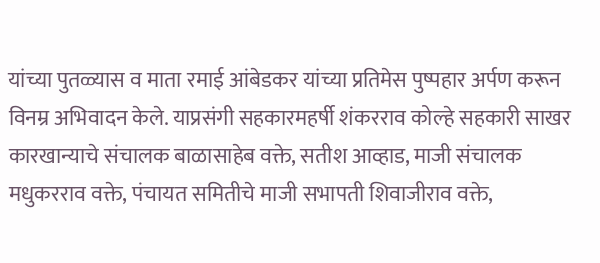यांच्या पुतळ्यास व माता रमाई आंबेडकर यांच्या प्रतिमेस पुष्पहार अर्पण करून विनम्र अभिवादन केले. याप्रसंगी सहकारमहर्षी शंकरराव कोल्हे सहकारी साखर कारखान्याचे संचालक बाळासाहेब वक्ते, सतीश आव्हाड, माजी संचालक मधुकरराव वक्ते, पंचायत समितीचे माजी सभापती शिवाजीराव वक्ते,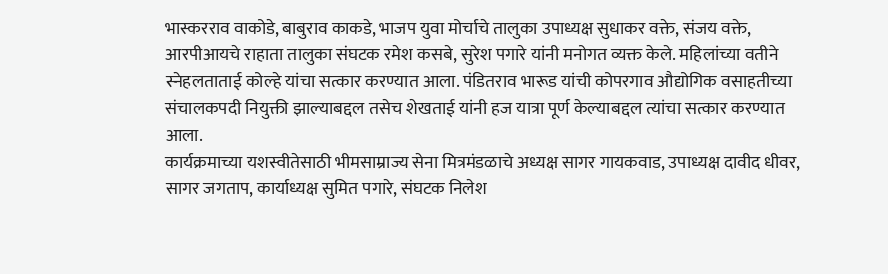भास्करराव वाकोडे, बाबुराव काकडे, भाजप युवा मोर्चाचे तालुका उपाध्यक्ष सुधाकर वक्ते, संजय वक्ते, आरपीआयचे राहाता तालुका संघटक रमेश कसबे, सुरेश पगारे यांनी मनोगत व्यक्त केले. महिलांच्या वतीने स्नेहलताताई कोल्हे यांचा सत्कार करण्यात आला. पंडितराव भारूड यांची कोपरगाव औद्योगिक वसाहतीच्या संचालकपदी नियुक्ती झाल्याबद्दल तसेच शेखताई यांनी हज यात्रा पूर्ण केल्याबद्दल त्यांचा सत्कार करण्यात आला.
कार्यक्रमाच्या यशस्वीतेसाठी भीमसाम्राज्य सेना मित्रमंडळाचे अध्यक्ष सागर गायकवाड, उपाध्यक्ष दावीद धीवर, सागर जगताप, कार्याध्यक्ष सुमित पगारे, संघटक निलेश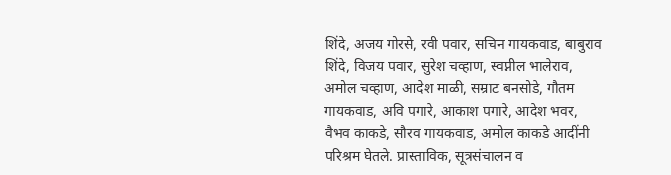शिंदे, अजय गोरसे, रवी पवार, सचिन गायकवाड, बाबुराव शिंदे, विजय पवार, सुरेश चव्हाण, स्वप्नील भालेराव, अमोल चव्हाण, आदेश माळी, सम्राट बनसोडे, गौतम गायकवाड, अवि पगारे, आकाश पगारे, आदेश भवर, वैभव काकडे, सौरव गायकवाड, अमोल काकडे आदींनी परिश्रम घेतले. प्रास्ताविक, सूत्रसंचालन व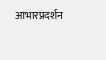आभारप्रदर्शन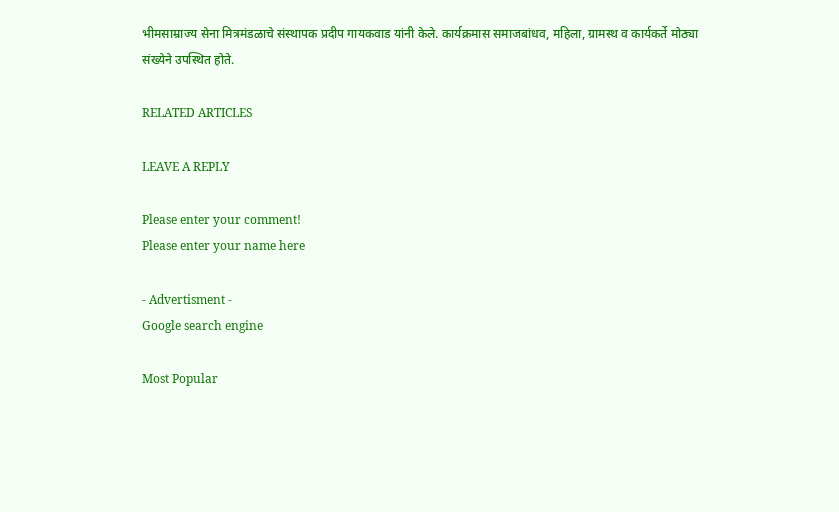भीमसाम्राज्य सेना मित्रमंडळाचे संस्थापक प्रदीप गायकवाड यांनी केले. कार्यक्रमास समाजबांधव, महिला, ग्रामस्थ व कार्यकर्ते मोठ्या संख्येने उपस्थित होते.

RELATED ARTICLES

LEAVE A REPLY

Please enter your comment!
Please enter your name here

- Advertisment -
Google search engine

Most Popular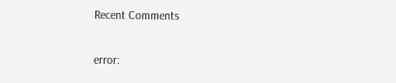Recent Comments

error: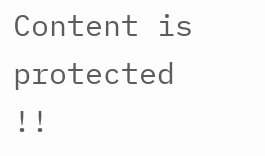Content is protected !!